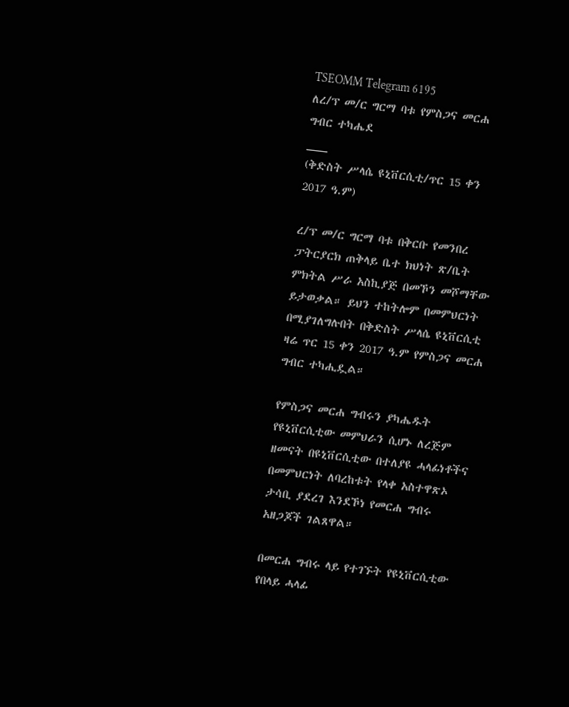TSEOMM Telegram 6195
ለረ/ፕ መ/ር ግርማ ባቱ የምስጋና መርሐ ግብር ተካሔደ
___
(ቅድስት ሥላሴ ዩኒቨርሲቲ/ጥር 15 ቀን 2017 ዓ.ም)

ረ/ፕ መ/ር ግርማ ባቱ በቅርቡ የመንበረ ፓትርያርክ ጠቅላይ ቤተ ክህነት ጽ/ቤት ምክትል ሥራ አስኪያጅ በመኾን መሾማቸው ይታወቃል። ይህን ተከትሎም በመምህርነት በሚያገለግሉበት በቅድስት ሥላሴ ዩኒቨርሲቲ ዛሬ ጥር 15 ቀን 2017 ዓ.ም የምስጋና መርሐ ግብር ተካሒዷል።

የምስጋና መርሐ ግብሩን ያካሔዱት የዩኒቨርሲቲው መምህራን ሲሆኑ ለረጅም ዘመናት በዩኒቨርሲቲው በተለያዩ ሓላፊነቶችና በመምህርነት ለባረከቱት የላቀ አስተዋጽኦ ታሳቢ ያደረገ እንደኾነ የመርሐ ግብሩ አዘጋጆች ገልጸዋል።

በመርሐ ግብሩ ላይ የተገኙት የዩኒቨርሲቲው የበላይ ሓላፊ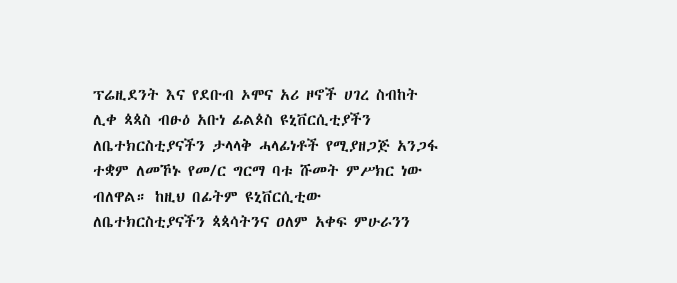ፕሬዚደንት እና የደቡብ ኦሞና አሪ ዞኖች ሀገረ ስብከት ሊቀ ጳጳስ ብፁዕ አቡነ ፊልጶስ ዩኒቨርሲቲያችን ለቤተክርስቲያናችን ታላላቅ ሓላፊነቶች የሚያዘጋጅ አንጋፋ ተቋም ለመኾኑ የመ/ር ግርማ ባቱ ሹመት ምሥክር ነው ብለዋል። ከዚህ በፊትም ዩኒቨርሲቲው ለቤተክርስቲያናችን ጳጳሳትንና ዐለም አቀፍ ምሁራንን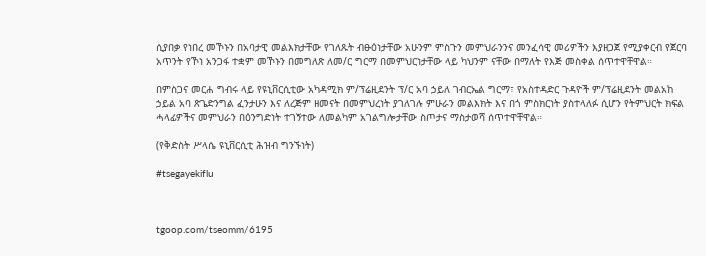ሲያበቃ የነበረ መኾኑን በአባታዊ መልእክታቸው የገለጹት ብፁዕነታቸው አሁንም ምስጉን መምህራንንና መንፈሳዊ መሪዎችን እያዘጋጀ የሚያቀርብ የጀርባ አጥንት የኾነ አንጋፋ ተቋም መኾኑን በመግለጽ ለመ/ር ግርማ በመምህርነታቸው ላይ ካህንም ናቸው በማለት የእጅ መስቀል ሰጥተዋቸዋል።

በምስጋና መርሐ ግብሩ ላይ የዩኒቨርሲቲው አካዳሚክ ም/ፕሬዚደንት ፕ/ር አባ ኃይለ ገብርኤል ግርማ፣ የአስተዳድር ጉዳዮች ም/ፕሬዚደንት መልአከ ኃይል አባ ጽጌድንግል ፈንታሁን እና ለረጅም ዘመናት በመምህረነት ያገለገሉ ምሁራን መልእክት እና በጎ ምስክርነት ያስተላለፉ ሲሆን የትምህርት ክፍል ሓላፊዎችና መምህራን በዕንግድነት ተገኝተው ለመልካም አገልግሎታቸው ስጦታና ማስታወሻ ሰጥተዋቸዋል።

(የቅድስት ሥላሴ ዩኒቨርሲቲ ሕዝብ ግንኙነት)

#tsegayekiflu



tgoop.com/tseomm/6195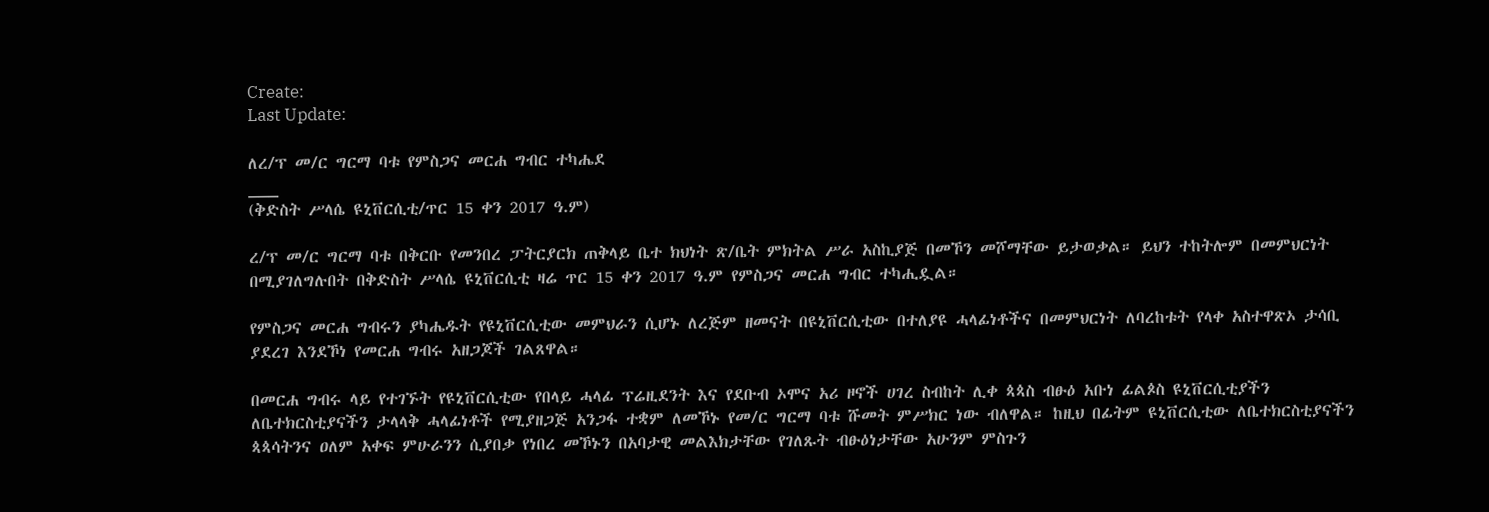Create:
Last Update:

ለረ/ፕ መ/ር ግርማ ባቱ የምስጋና መርሐ ግብር ተካሔደ
___
(ቅድስት ሥላሴ ዩኒቨርሲቲ/ጥር 15 ቀን 2017 ዓ.ም)

ረ/ፕ መ/ር ግርማ ባቱ በቅርቡ የመንበረ ፓትርያርክ ጠቅላይ ቤተ ክህነት ጽ/ቤት ምክትል ሥራ አስኪያጅ በመኾን መሾማቸው ይታወቃል። ይህን ተከትሎም በመምህርነት በሚያገለግሉበት በቅድስት ሥላሴ ዩኒቨርሲቲ ዛሬ ጥር 15 ቀን 2017 ዓ.ም የምስጋና መርሐ ግብር ተካሒዷል።

የምስጋና መርሐ ግብሩን ያካሔዱት የዩኒቨርሲቲው መምህራን ሲሆኑ ለረጅም ዘመናት በዩኒቨርሲቲው በተለያዩ ሓላፊነቶችና በመምህርነት ለባረከቱት የላቀ አስተዋጽኦ ታሳቢ ያደረገ እንደኾነ የመርሐ ግብሩ አዘጋጆች ገልጸዋል።

በመርሐ ግብሩ ላይ የተገኙት የዩኒቨርሲቲው የበላይ ሓላፊ ፕሬዚደንት እና የደቡብ ኦሞና አሪ ዞኖች ሀገረ ስብከት ሊቀ ጳጳስ ብፁዕ አቡነ ፊልጶስ ዩኒቨርሲቲያችን ለቤተክርስቲያናችን ታላላቅ ሓላፊነቶች የሚያዘጋጅ አንጋፋ ተቋም ለመኾኑ የመ/ር ግርማ ባቱ ሹመት ምሥክር ነው ብለዋል። ከዚህ በፊትም ዩኒቨርሲቲው ለቤተክርስቲያናችን ጳጳሳትንና ዐለም አቀፍ ምሁራንን ሲያበቃ የነበረ መኾኑን በአባታዊ መልእክታቸው የገለጹት ብፁዕነታቸው አሁንም ምስጉን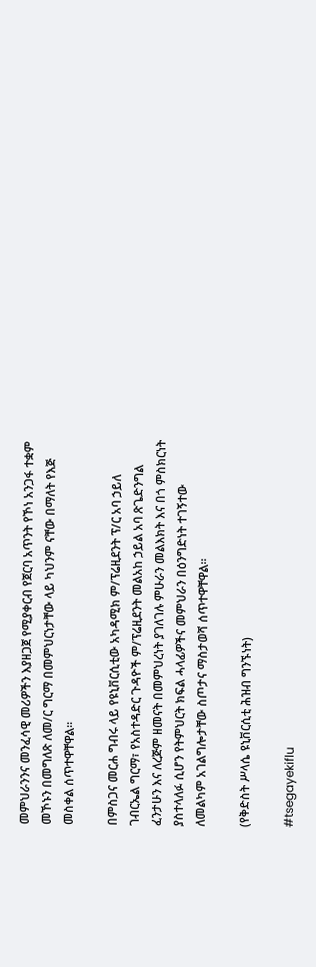መምህራንንና መንፈሳዊ መሪዎችን እያዘጋጀ የሚያቀርብ የጀርባ አጥንት የኾነ አንጋፋ ተቋም መኾኑን በመግለጽ ለመ/ር ግርማ በመምህርነታቸው ላይ ካህንም ናቸው በማለት የእጅ መስቀል ሰጥተዋቸዋል።

በምስጋና መርሐ ግብሩ ላይ የዩኒቨርሲቲው አካዳሚክ ም/ፕሬዚደንት ፕ/ር አባ ኃይለ ገብርኤል ግርማ፣ የአስተዳድር ጉዳዮች ም/ፕሬዚደንት መልአከ ኃይል አባ ጽጌድንግል ፈንታሁን እና ለረጅም ዘመናት በመምህረነት ያገለገሉ ምሁራን መልእክት እና በጎ ምስክርነት ያስተላለፉ ሲሆን የትምህርት ክፍል ሓላፊዎችና መምህራን በዕንግድነት ተገኝተው ለመልካም አገልግሎታቸው ስጦታና ማስታወሻ ሰጥተዋቸዋል።

(የቅድስት ሥላሴ ዩኒቨርሲቲ ሕዝብ ግንኙነት)

#tsegayekiflu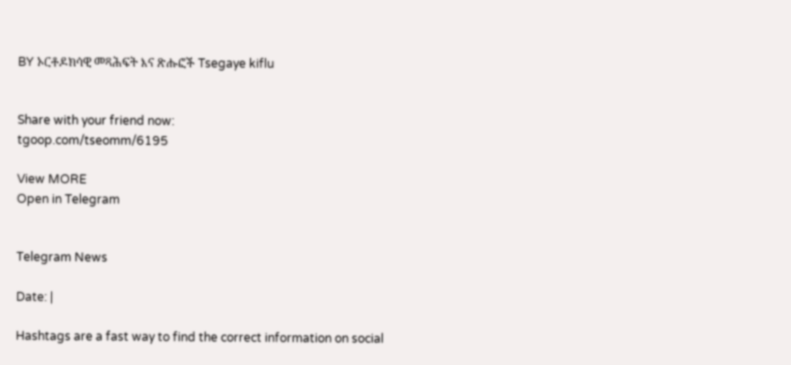BY ኦርቶዶክሳዊ መጻሕፍት እና ጽሑፎች Tsegaye kiflu


Share with your friend now:
tgoop.com/tseomm/6195

View MORE
Open in Telegram


Telegram News

Date: |

Hashtags are a fast way to find the correct information on social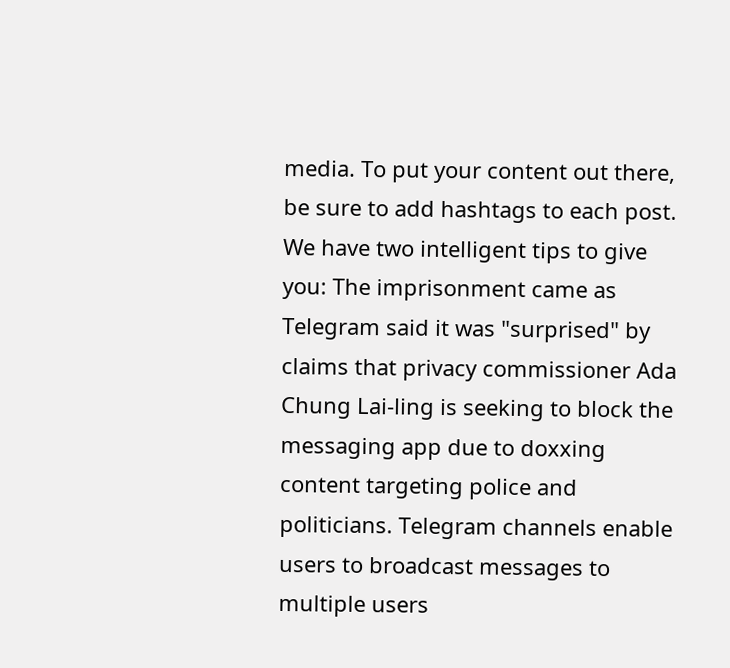media. To put your content out there, be sure to add hashtags to each post. We have two intelligent tips to give you: The imprisonment came as Telegram said it was "surprised" by claims that privacy commissioner Ada Chung Lai-ling is seeking to block the messaging app due to doxxing content targeting police and politicians. Telegram channels enable users to broadcast messages to multiple users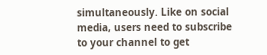simultaneously. Like on social media, users need to subscribe to your channel to get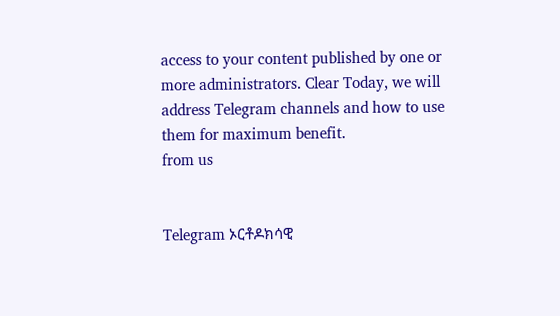access to your content published by one or more administrators. Clear Today, we will address Telegram channels and how to use them for maximum benefit.
from us


Telegram ኦርቶዶክሳዊ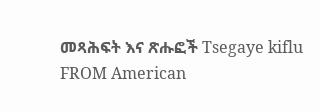መጻሕፍት እና ጽሑፎች Tsegaye kiflu
FROM American